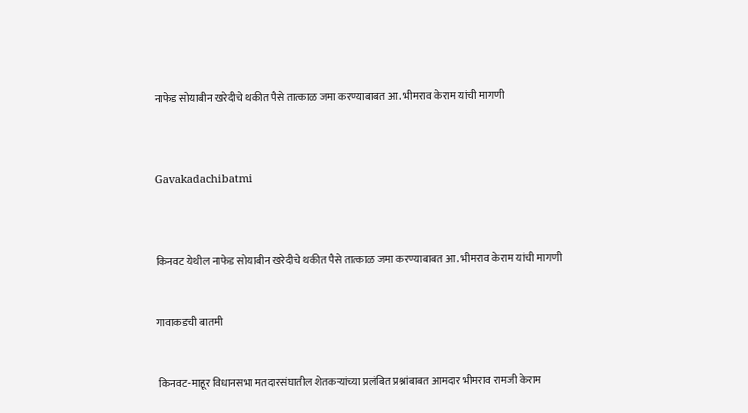नाफेड सोयाबीन खरेदीचे थकीत पैसे तात्काळ जमा करण्याबाबत आ. भीमराव केराम यांची मागणी



Gavakadachibatmi



किनवट येथील नाफेड सोयाबीन खरेदीचे थकीत पैसे तात्काळ जमा करण्याबाबत आ. भीमराव केराम यांची मागणी


गावाकडची बातमी


 किनवट-माहूर विधानसभा मतदारसंघातील शेतकऱ्यांच्या प्रलंबित प्रश्नांबाबत आमदार भीमराव रामजी केराम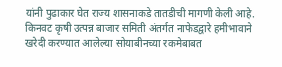यांनी पुढाकार घेत राज्य शासनाकडे तातडीची मागणी केली आहे. किनवट कृषी उत्पन्न बाजार समिती अंतर्गत नाफेडद्वारे हमीभावाने खरेदी करण्यात आलेल्या सोयाबीनच्या रकमेबाबत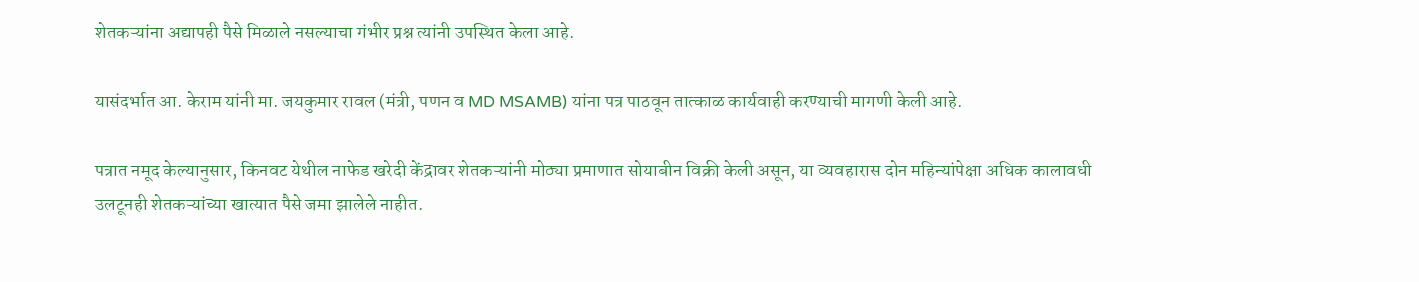शेतकऱ्यांना अद्यापही पैसे मिळाले नसल्याचा गंभीर प्रश्न त्यांनी उपस्थित केला आहे.

यासंदर्भात आ. केराम यांनी मा. जयकुमार रावल (मंत्री, पणन व MD MSAMB) यांना पत्र पाठवून तात्काळ कार्यवाही करण्याची मागणी केली आहे.

पत्रात नमूद केल्यानुसार, किनवट येथील नाफेड खरेदी केंद्रावर शेतकऱ्यांनी मोठ्या प्रमाणात सोयाबीन विक्री केली असून, या व्यवहारास दोन महिन्यांपेक्षा अधिक कालावधी उलटूनही शेतकऱ्यांच्या खात्यात पैसे जमा झालेले नाहीत.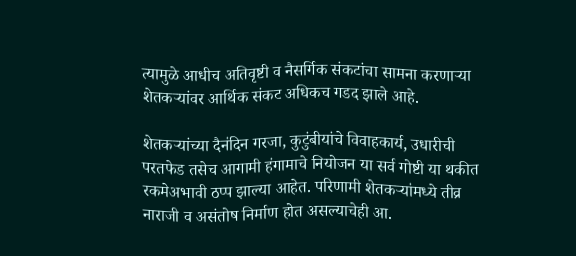त्यामुळे आधीच अतिवृष्टी व नैसर्गिक संकटांचा सामना करणाऱ्या शेतकऱ्यांवर आर्थिक संकट अधिकच गडद झाले आहे.

शेतकऱ्यांच्या दैनंदिन गरजा, कुटुंबीयांचे विवाहकार्य, उधारीची परतफेड तसेच आगामी हंगामाचे नियोजन या सर्व गोष्टी या थकीत रकमेअभावी ठप्प झाल्या आहेत. परिणामी शेतकऱ्यांमध्ये तीव्र नाराजी व असंतोष निर्माण होत असल्याचेही आ.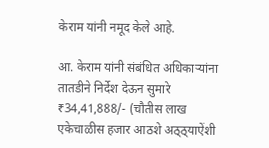केराम यांनी नमूद केले आहे.

आ. केराम यांनी संबंधित अधिकाऱ्यांना तातडीने निर्देश देऊन सुमारे ₹34,41,888/- (चौतीस लाख एकेचाळीस हजार आठशे अठ्ठ्याऐंशी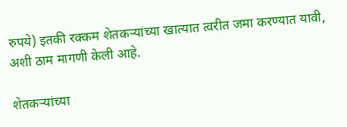रुपये) इतकी रक्कम शेतकऱ्यांच्या खात्यात त्वरीत जमा करण्यात यावी, अशी ठाम मागणी केली आहे.

शेतकऱ्यांच्या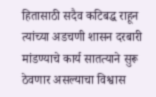हितासाठी सदैव कटिबद्ध राहून त्यांच्या अडचणी शासन दरबारी मांडण्याचे कार्य सातत्याने सुरू ठेवणार असल्याचा विश्वास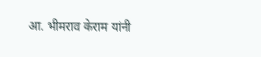आ. भीमराव केराम यांनी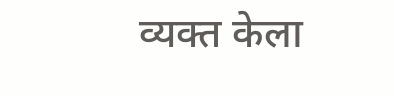व्यक्त केला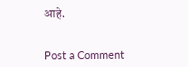आहे.


Post a Comment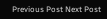Previous Post Next Post